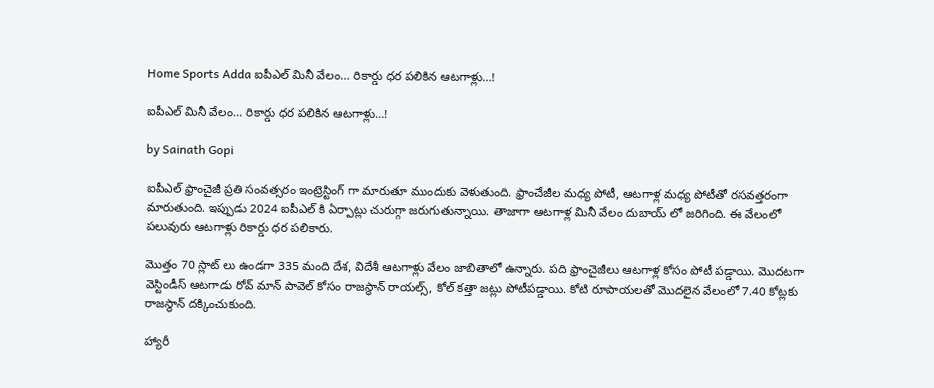Home Sports Adda ఐపీఎల్ మినీ వేలం… రికార్డు ధర పలికిన ఆటగాళ్లు…!

ఐపీఎల్ మినీ వేలం… రికార్డు ధర పలికిన ఆటగాళ్లు…!

by Sainath Gopi

ఐపీఎల్ ఫ్రాంచైజీ ప్రతి సంవత్సరం ఇంట్రెస్టింగ్ గా మారుతూ ముందుకు వెళుతుంది. ఫ్రాంచేజీల మధ్య పోటీ, ఆటగాళ్ల మధ్య పోటీతో రసవత్తరంగా మారుతుంది. ఇప్పుడు 2024 ఐపీఎల్ కి ఏర్పాట్లు చురుగ్గా జరుగుతున్నాయి. తాజాగా ఆటగాళ్ల మినీ వేలం దుబాయ్ లో జరిగింది. ఈ వేలంలో పలువురు ఆటగాళ్లు రికార్డు ధర పలికారు.

మొత్తం 70 స్లాట్ లు ఉండగా 335 మంది దేశ, విదేశీ ఆటగాళ్లు వేలం జాబితాలో ఉన్నారు. పది ఫ్రాంచైజీలు ఆటగాళ్ల కోసం పోటీ పడ్డాయి. మొదటగా వెస్టిండీస్ ఆటగాడు రోవ్ మాన్ పావెల్ కోసం రాజస్థాన్ రాయల్స్, కోల్ కత్తా జట్లు పోటీపడ్డాయి. కోటి రూపాయలతో మొదలైన వేలంలో 7.40 కోట్లకు రాజస్థాన్ దక్కించుకుంది.

హ్యారీ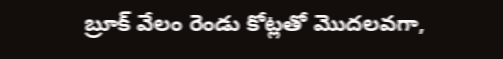బ్రూక్ వేలం రెండు కోట్లతో మొదలవగా,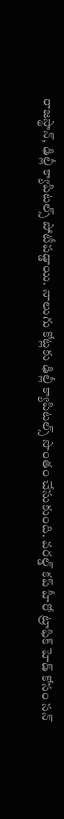రాజస్థాన్, ఢిల్లీ క్యాపిటల్స్ పోటీపడ్డాయి. నాలుగు కోట్లకు ఢిల్లీ క్యాపిటల్స్ సొంతం చేసుకుంది. వరల్డ్ కప్ హీరో ట్రాఫిక్ హెడ్ కోసం సన్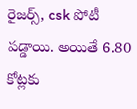రైజర్స్, csk పోటీ పడ్డాయి. అయితే 6.80 కోట్లకు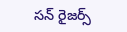సన్ రైజర్స్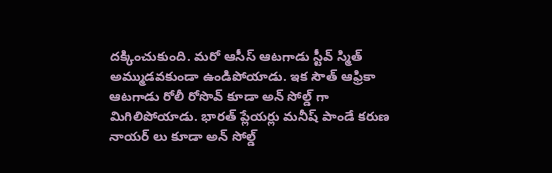దక్కించుకుంది. మరో ఆసీస్ ఆటగాడు స్టీవ్ స్మిత్ అమ్ముడవకుండా ఉండిపోయాడు. ఇక సౌత్ ఆఫ్రికా ఆటగాడు రోలీ రోసొవ్ కూడా అన్ సోల్డ్ గా మిగిలిపోయాడు. భారత్ ప్లేయర్లు మనీష్ పాండే కరుణ నాయర్ లు కూడా అన్ సోల్డ్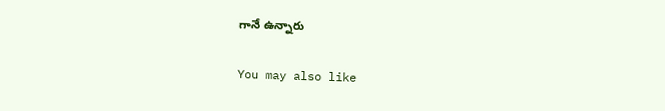గానే ఉన్నారు

You may also like